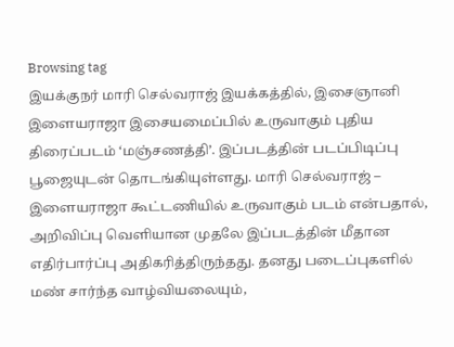Browsing tag
இயக்குநர் மாரி செல்வராஜ் இயக்கத்தில், இசைஞானி இளையராஜா இசையமைப்பில் உருவாகும் புதிய திரைப்படம் ‘மஞ்சணத்தி’. இப்படத்தின் படப்பிடிப்பு பூஜையுடன் தொடங்கியுள்ளது. மாரி செல்வராஜ் – இளையராஜா கூட்டணியில் உருவாகும் படம் என்பதால், அறிவிப்பு வெளியான முதலே இப்படத்தின் மீதான எதிர்பார்ப்பு அதிகரித்திருந்தது. தனது படைப்புகளில் மண் சார்ந்த வாழ்வியலையும்,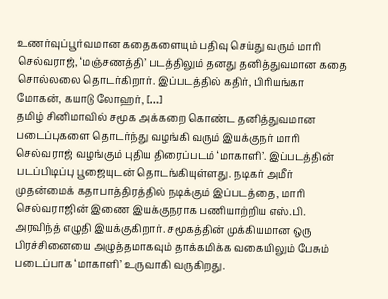உணர்வுப்பூர்வமான கதைகளையும் பதிவு செய்து வரும் மாரி செல்வராஜ், ‘மஞ்சணத்தி’ படத்திலும் தனது தனித்துவமான கதை சொல்லலை தொடர்கிறார். இப்படத்தில் கதிர், பிரியங்கா மோகன், கயாடு லோஹர், […]
தமிழ் சினிமாவில் சமூக அக்கறை கொண்ட தனித்துவமான படைப்புகளை தொடர்ந்து வழங்கி வரும் இயக்குநர் மாரி செல்வராஜ் வழங்கும் புதிய திரைப்படம் ‘மாகாளி’. இப்படத்தின் படப்பிடிப்பு பூஜையுடன் தொடங்கியுள்ளது. நடிகர் அமீர் முதன்மைக் கதாபாத்திரத்தில் நடிக்கும் இப்படத்தை, மாரி செல்வராஜின் இணை இயக்குநராக பணியாற்றிய எஸ்.பி. அரவிந்த் எழுதி இயக்குகிறார். சமூகத்தின் முக்கியமான ஒரு பிரச்சினையை அழுத்தமாகவும் தாக்கமிக்க வகையிலும் பேசும் படைப்பாக ‘மாகாளி’ உருவாகி வருகிறது.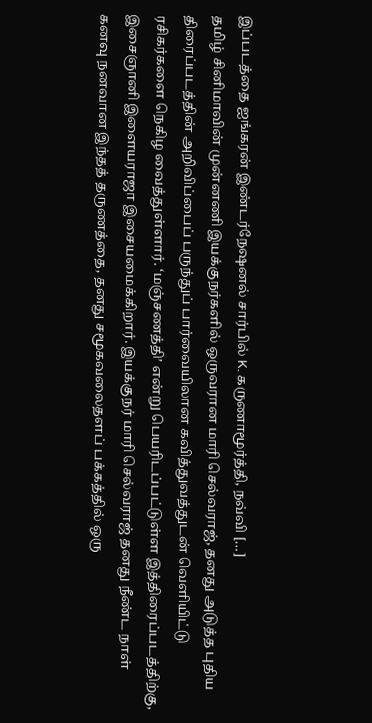இப்படத்தை ஐங்கரன் இண்டர்நேஷனல் சார்பில் K. கருணாமூர்த்தி, நவ்வி […]
தமிழ் சினிமாவின் முன்னணி இயக்குநர்களில் ஒருவரான மாரி செல்வராஜ், தனது அடுத்த புதிய திரைப்படத்தின் அறிவிப்பைப் பருந்துப் பார்வையிலான கவித்துவத்துடன் வெளியிட்டு ரசிகர்களை நெகிழ வைத்துள்ளார். ‘மஞ்சணத்தி’ என்று பெயரிடப்பட்டுள்ள இத்திரைப்படத்திற்கு, இசைஞானி இளையராஜா இசையமைக்கிறார். இயக்குநர் மாரி செல்வராஜ் தனது நீண்ட நாள் கனவு நனவான இந்தத் தருணத்தை, தனது சமூகவலைதளப் பக்கத்தில் ஒரு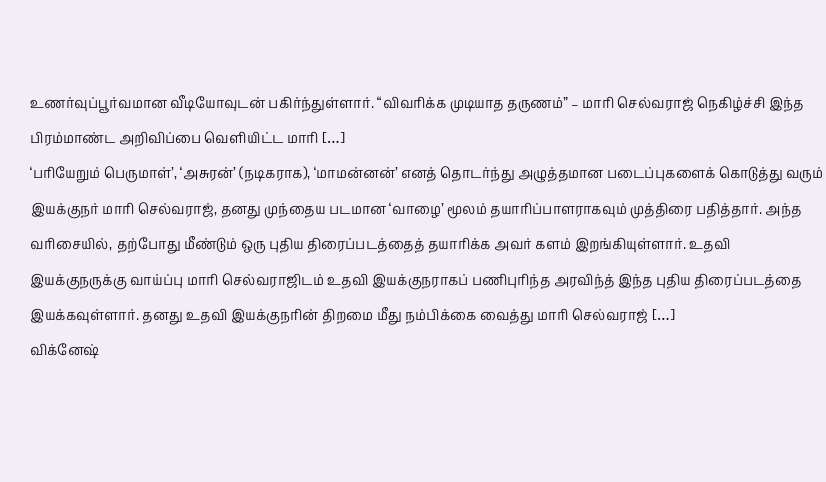உணர்வுப்பூர்வமான வீடியோவுடன் பகிர்ந்துள்ளார். “விவரிக்க முடியாத தருணம்” – மாரி செல்வராஜ் நெகிழ்ச்சி இந்த பிரம்மாண்ட அறிவிப்பை வெளியிட்ட மாரி […]
‘பரியேறும் பெருமாள்’, ‘அசுரன்’ (நடிகராக), ‘மாமன்னன்’ எனத் தொடர்ந்து அழுத்தமான படைப்புகளைக் கொடுத்து வரும் இயக்குநர் மாரி செல்வராஜ், தனது முந்தைய படமான ‘வாழை’ மூலம் தயாரிப்பாளராகவும் முத்திரை பதித்தார். அந்த வரிசையில், தற்போது மீண்டும் ஒரு புதிய திரைப்படத்தைத் தயாரிக்க அவர் களம் இறங்கியுள்ளார். உதவி இயக்குநருக்கு வாய்ப்பு மாரி செல்வராஜிடம் உதவி இயக்குநராகப் பணிபுரிந்த அரவிந்த் இந்த புதிய திரைப்படத்தை இயக்கவுள்ளார். தனது உதவி இயக்குநரின் திறமை மீது நம்பிக்கை வைத்து மாரி செல்வராஜ் […]
விக்னேஷ்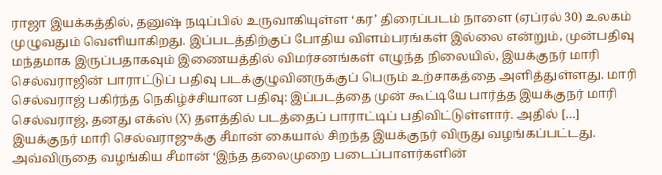ராஜா இயக்கத்தில், தனுஷ் நடிப்பில் உருவாகியுள்ள ‘கர’ திரைப்படம் நாளை (ஏப்ரல் 30) உலகம் முழுவதும் வெளியாகிறது. இப்படத்திற்குப் போதிய விளம்பரங்கள் இல்லை என்றும், முன்பதிவு மந்தமாக இருப்பதாகவும் இணையத்தில் விமர்சனங்கள் எழுந்த நிலையில், இயக்குநர் மாரி செல்வராஜின் பாராட்டுப் பதிவு படக்குழுவினருக்குப் பெரும் உற்சாகத்தை அளித்துள்ளது. மாரி செல்வராஜ் பகிர்ந்த நெகிழ்ச்சியான பதிவு: இப்படத்தை முன் கூட்டியே பார்த்த இயக்குநர் மாரி செல்வராஜ், தனது எக்ஸ் (X) தளத்தில் படத்தைப் பாராட்டிப் பதிவிட்டுள்ளார். அதில் […]
இயக்குநர் மாரி செல்வராஜுக்கு சீமான் கையால் சிறந்த இயக்குநர் விருது வழங்கப்பட்டது. அவ்விருதை வழங்கிய சீமான் ‘இந்த தலைமுறை படைப்பாளர்களின்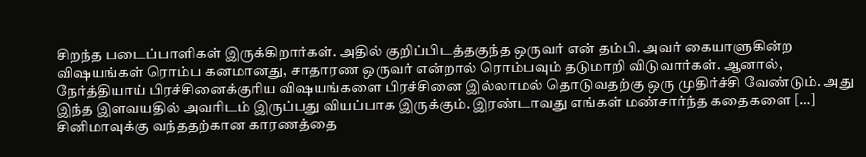சிறந்த படைப்பாளிகள் இருக்கிறார்கள். அதில் குறிப்பிடத்தகுந்த ஒருவர் என் தம்பி. அவர் கையாளுகின்ற விஷயங்கள் ரொம்ப கனமானது, சாதாரண ஒருவர் என்றால் ரொம்பவும் தடுமாறி விடுவார்கள். ஆனால், நேர்த்தியாய் பிரச்சினைக்குரிய விஷயங்களை பிரச்சினை இல்லாமல் தொடுவதற்கு ஒரு முதிர்ச்சி வேண்டும். அது இந்த இளவயதில் அவரிடம் இருப்பது வியப்பாக இருக்கும். இரண்டாவது எங்கள் மண்சார்ந்த கதைகளை […]
சினிமாவுக்கு வந்ததற்கான காரணத்தை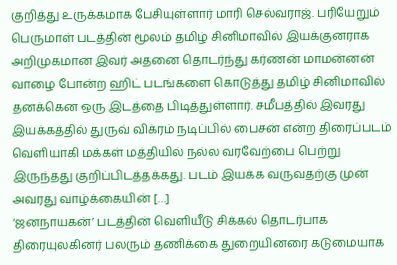குறித்து உருக்கமாக பேசியுள்ளார் மாரி செல்வராஜ். பரியேறும் பெருமாள் படத்தின் மூலம் தமிழ் சினிமாவில் இயக்குனராக அறிமுகமான இவர் அதனை தொடர்ந்து கர்ணன் மாமன்னன் வாழை போன்ற ஹிட் படங்களை கொடுத்து தமிழ் சினிமாவில் தனக்கென ஒரு இடத்தை பிடித்துள்ளார். சமீபத்தில் இவரது இயக்கத்தில் துருவ் விக்ரம் நடிப்பில் பைசன் என்ற திரைப்படம் வெளியாகி மக்கள் மத்தியில் நல்ல வரவேற்பை பெற்று இருந்தது குறிப்பிடத்தக்கது. படம் இயக்க வருவதற்கு முன் அவரது வாழ்க்கையின் […]
‘ஜனநாயகன்’ படத்தின் வெளியீடு சிக்கல் தொடர்பாக திரையுலகினர் பலரும் தணிக்கை துறையினரை கடுமையாக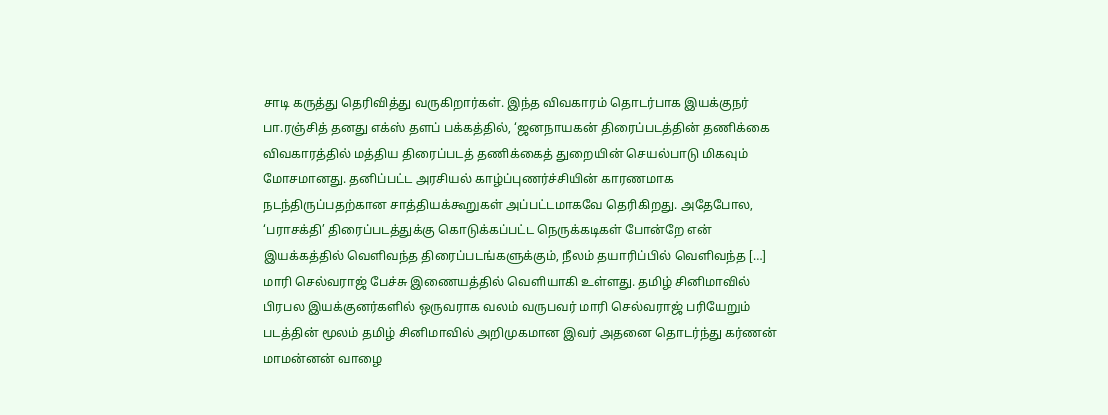சாடி கருத்து தெரிவித்து வருகிறார்கள். இந்த விவகாரம் தொடர்பாக இயக்குநர் பா.ரஞ்சித் தனது எக்ஸ் தளப் பக்கத்தில், ‘ஜனநாயகன் திரைப்படத்தின் தணிக்கை விவகாரத்தில் மத்திய திரைப்படத் தணிக்கைத் துறையின் செயல்பாடு மிகவும் மோசமானது. தனிப்பட்ட அரசியல் காழ்ப்புணர்ச்சியின் காரணமாக நடந்திருப்பதற்கான சாத்தியக்கூறுகள் அப்பட்டமாகவே தெரிகிறது. அதேபோல, ‘பராசக்தி’ திரைப்படத்துக்கு கொடுக்கப்பட்ட நெருக்கடிகள் போன்றே என் இயக்கத்தில் வெளிவந்த திரைப்படங்களுக்கும், நீலம் தயாரிப்பில் வெளிவந்த […]
மாரி செல்வராஜ் பேச்சு இணையத்தில் வெளியாகி உள்ளது. தமிழ் சினிமாவில் பிரபல இயக்குனர்களில் ஒருவராக வலம் வருபவர் மாரி செல்வராஜ் பரியேறும் படத்தின் மூலம் தமிழ் சினிமாவில் அறிமுகமான இவர் அதனை தொடர்ந்து கர்ணன் மாமன்னன் வாழை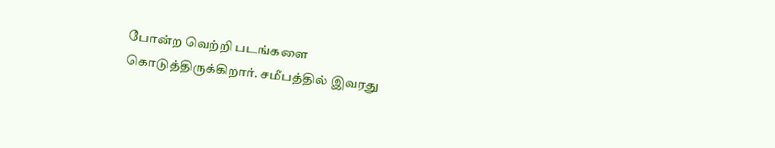போன்ற வெற்றி படங்களை கொடுத்திருக்கிறார். சமீபத்தில் இவரது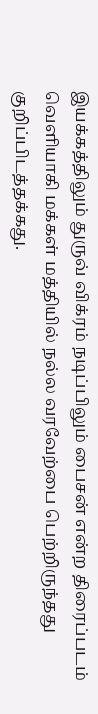இயக்கத்திலும் துருவ் விக்ரம் நடிப்பிலும் பைசன் என்ற திரைப்படம் வெளியாகி மக்கள் மத்தியில் நல்ல வரவேற்பை பெற்றிருந்தது குறிப்பிடத்தக்கது.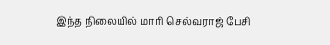இந்த நிலையில் மாரி செல்வராஜ் பேசி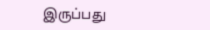இருப்பது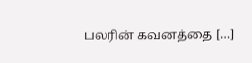பலரின் கவனத்தை […]